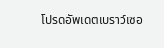โปรดอัพเดตเบราว์เซอ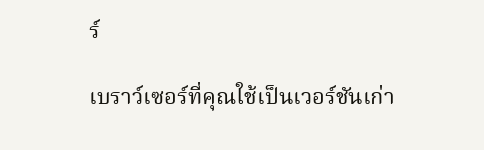ร์

เบราว์เซอร์ที่คุณใช้เป็นเวอร์ชันเก่า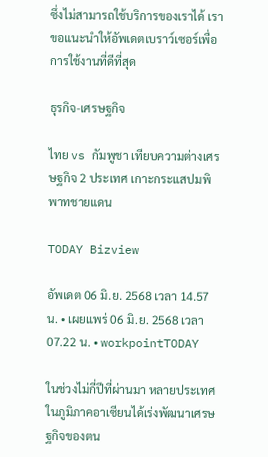ซึ่งไม่สามารถใช้บริการของเราได้ เราขอแนะนำให้อัพเดตเบราว์เซอร์เพื่อการใช้งานที่ดีที่สุด

ธุรกิจ-เศรษฐกิจ

ไทย vs กัมพูชา เทียบความต่างเศรษฐกิจ 2 ประเทศ เกาะกระแสปมพิพาทชายแดน

TODAY Bizview

อัพเดต 06 มิ.ย. 2568 เวลา 14.57 น. • เผยแพร่ 06 มิ.ย. 2568 เวลา 07.22 น. • workpointTODAY

ในช่วงไม่กี่ปีที่ผ่านมา หลายประเทศในภูมิภาคอาเซียนได้เร่งพัฒนาเศรษฐกิจของตน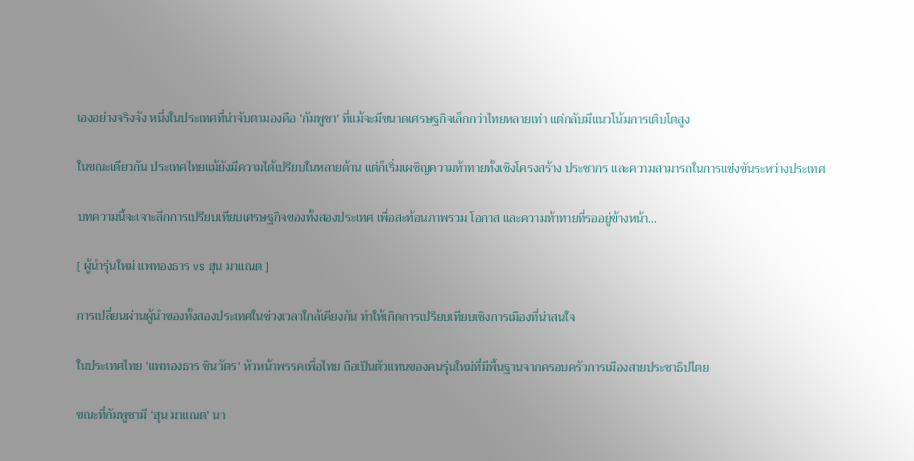เองอย่างจริงจัง หนึ่งในประเทศที่น่าจับตามองคือ ‘กัมพูชา’ ที่แม้จะมีขนาดเศรษฐกิจเล็กกว่าไทยหลายเท่า แต่กลับมีแนวโน้มการเติบโตสูง

ในขณะเดียวกัน ประเทศไทยแม้ยังมีความได้เปรียบในหลายด้าน แต่ก็เริ่มเผชิญความท้าทายทั้งเชิงโครงสร้าง ประชากร และความสามารถในการแข่งขันระหว่างประเทศ

บทความนี้จะเจาะลึกการเปรียบเทียบเศรษฐกิจของทั้งสองประเทศ เพื่อสะท้อนภาพรวม โอกาส และความท้าทายที่รออยู่ข้างหน้า…

[ ผู้นำรุ่นใหม่ แพทองธาร vs ฮุน มาแณต ]

การเปลี่ยนผ่านผู้นำของทั้งสองประเทศในช่วงเวลาใกล้เคียงกัน ทำให้เกิดการเปรียบเทียบเชิงการเมืองที่น่าสนใจ

ในประเทศไทย ‘แพทองธาร ชินวัตร’ หัวหน้าพรรคเพื่อไทย ถือเป็นตัวแทนของคนรุ่นใหม่ที่มีพื้นฐานจากครอบครัวการเมืองสายประชาธิปไตย

ขณะที่กัมพูชามี ‘ฮุน มาแณต’ นา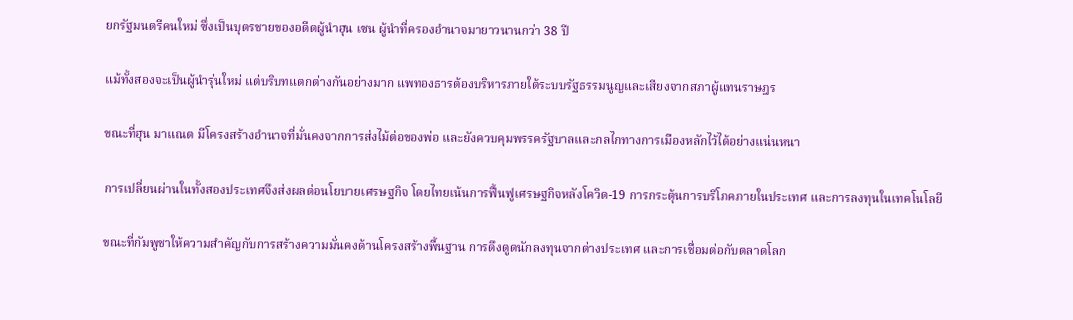ยกรัฐมนตรีคนใหม่ ซึ่งเป็นบุตรชายของอดีตผู้นำฮุน เซน ผู้นำที่ครองอำนาจมายาวนานกว่า 38 ปี

แม้ทั้งสองจะเป็นผู้นำรุ่นใหม่ แต่บริบทแตกต่างกันอย่างมาก แพทองธารต้องบริหารภายใต้ระบบรัฐธรรมนูญและเสียงจากสภาผู้แทนราษฎร

ขณะที่ฮุน มาแณต มีโครงสร้างอำนาจที่มั่นคงจากการส่งไม้ต่อของพ่อ และยังควบคุมพรรครัฐบาลและกลไกทางการเมืองหลักไว้ได้อย่างแน่นหนา

การเปลี่ยนผ่านในทั้งสองประเทศจึงส่งผลต่อนโยบายเศรษฐกิจ โดยไทยเน้นการฟื้นฟูเศรษฐกิจหลังโควิด-19 การกระตุ้นการบริโภคภายในประเทศ และการลงทุนในเทคโนโลยี

ขณะที่กัมพูชาให้ความสำคัญกับการสร้างความมั่นคงด้านโครงสร้างพื้นฐาน การดึงดูดนักลงทุนจากต่างประเทศ และการเชื่อมต่อกับตลาดโลก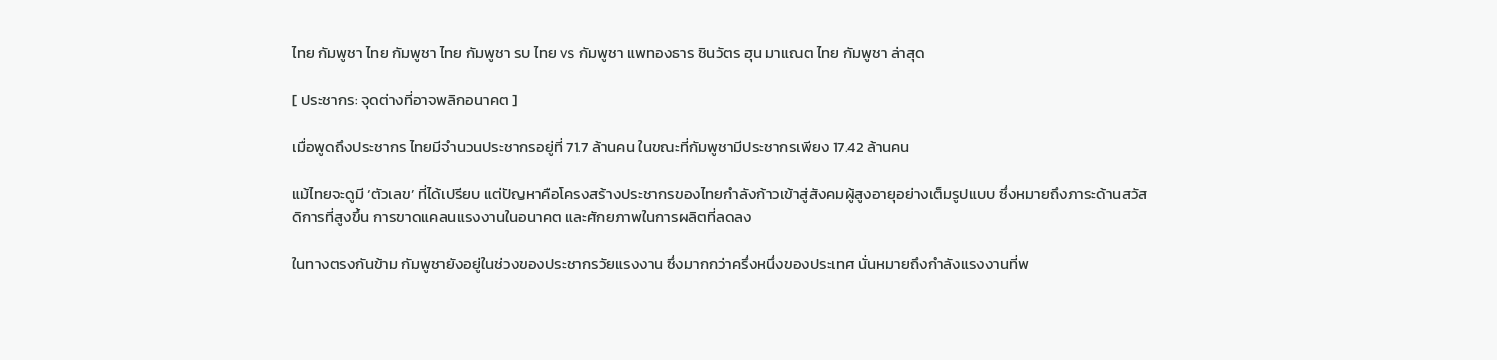ไทย กัมพูชา ไทย กัมพูชา ไทย กัมพูชา รบ ไทย vs กัมพูชา แพทองธาร ชินวัตร ฮุน มาแณต ไทย กัมพูชา ล่าสุด

[ ประชากร: จุดต่างที่อาจพลิกอนาคต ]

เมื่อพูดถึงประชากร ไทยมีจำนวนประชากรอยู่ที่ 71.7 ล้านคน ในขณะที่กัมพูชามีประชากรเพียง 17.42 ล้านคน

แม้ไทยจะดูมี ‘ตัวเลข’ ที่ได้เปรียบ แต่ปัญหาคือโครงสร้างประชากรของไทยกำลังก้าวเข้าสู่สังคมผู้สูงอายุอย่างเต็มรูปแบบ ซึ่งหมายถึงภาระด้านสวัสดิการที่สูงขึ้น การขาดแคลนแรงงานในอนาคต และศักยภาพในการผลิตที่ลดลง

ในทางตรงกันข้าม กัมพูชายังอยู่ในช่วงของประชากรวัยแรงงาน ซึ่งมากกว่าครึ่งหนึ่งของประเทศ นั่นหมายถึงกำลังแรงงานที่พ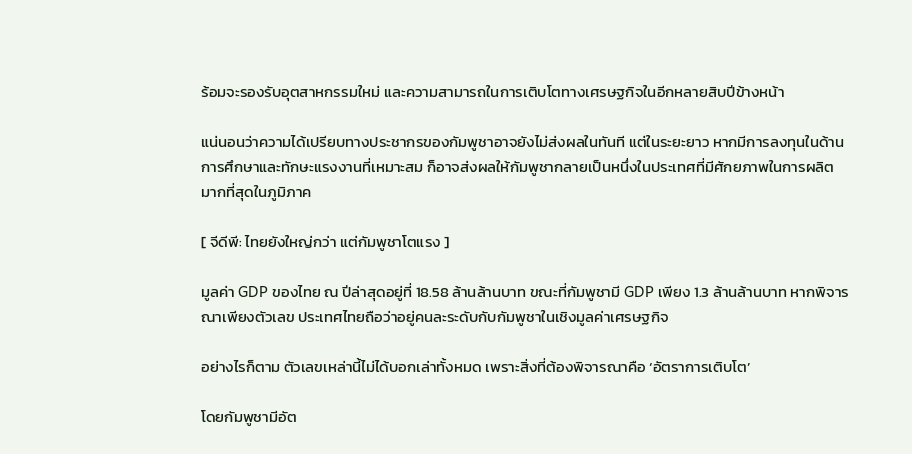ร้อมจะรองรับอุตสาหกรรมใหม่ และความสามารถในการเติบโตทางเศรษฐกิจในอีกหลายสิบปีข้างหน้า

แน่นอนว่าความได้เปรียบทางประชากรของกัมพูชาอาจยังไม่ส่งผลในทันที แต่ในระยะยาว หากมีการลงทุนในด้านการศึกษาและทักษะแรงงานที่เหมาะสม ก็อาจส่งผลให้กัมพูชากลายเป็นหนึ่งในประเทศที่มีศักยภาพในการผลิตมากที่สุดในภูมิภาค

[ จีดีพี: ไทยยังใหญ่กว่า แต่กัมพูชาโตแรง ]

มูลค่า GDP ของไทย ณ ปีล่าสุดอยู่ที่ 18.58 ล้านล้านบาท ขณะที่กัมพูชามี GDP เพียง 1.3 ล้านล้านบาท หากพิจารณาเพียงตัวเลข ประเทศไทยถือว่าอยู่คนละระดับกับกัมพูชาในเชิงมูลค่าเศรษฐกิจ

อย่างไรก็ตาม ตัวเลขเหล่านี้ไม่ได้บอกเล่าทั้งหมด เพราะสิ่งที่ต้องพิจารณาคือ ‘อัตราการเติบโต’

โดยกัมพูชามีอัต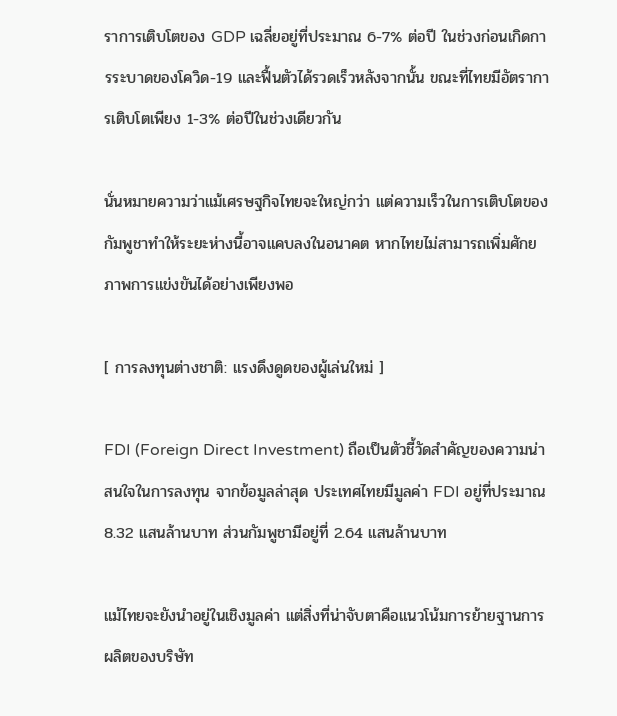ราการเติบโตของ GDP เฉลี่ยอยู่ที่ประมาณ 6-7% ต่อปี ในช่วงก่อนเกิดการระบาดของโควิด-19 และฟื้นตัวได้รวดเร็วหลังจากนั้น ขณะที่ไทยมีอัตราการเติบโตเพียง 1-3% ต่อปีในช่วงเดียวกัน

นั่นหมายความว่าแม้เศรษฐกิจไทยจะใหญ่กว่า แต่ความเร็วในการเติบโตของกัมพูชาทำให้ระยะห่างนี้อาจแคบลงในอนาคต หากไทยไม่สามารถเพิ่มศักยภาพการแข่งขันได้อย่างเพียงพอ

[ การลงทุนต่างชาติ: แรงดึงดูดของผู้เล่นใหม่ ]

FDI (Foreign Direct Investment) ถือเป็นตัวชี้วัดสำคัญของความน่าสนใจในการลงทุน จากข้อมูลล่าสุด ประเทศไทยมีมูลค่า FDI อยู่ที่ประมาณ 8.32 แสนล้านบาท ส่วนกัมพูชามีอยู่ที่ 2.64 แสนล้านบาท

แม้ไทยจะยังนำอยู่ในเชิงมูลค่า แต่สิ่งที่น่าจับตาคือแนวโน้มการย้ายฐานการผลิตของบริษัท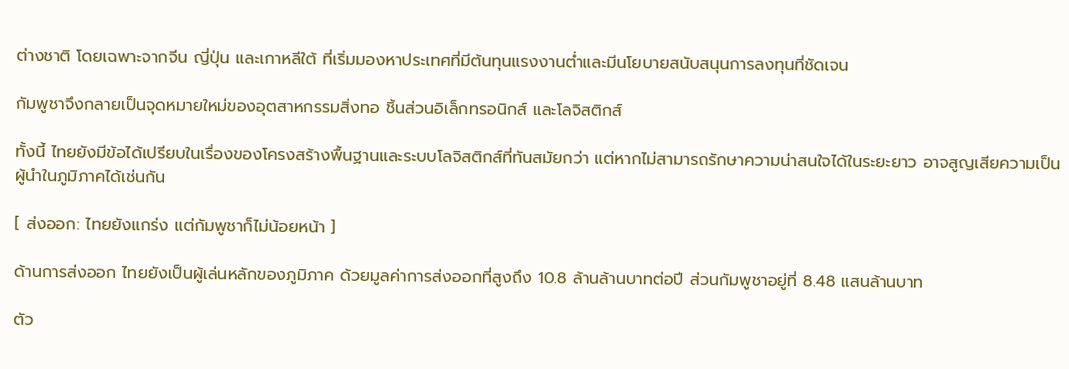ต่างชาติ โดยเฉพาะจากจีน ญี่ปุ่น และเกาหลีใต้ ที่เริ่มมองหาประเทศที่มีต้นทุนแรงงานต่ำและมีนโยบายสนับสนุนการลงทุนที่ชัดเจน

กัมพูชาจึงกลายเป็นจุดหมายใหม่ของอุตสาหกรรมสิ่งทอ ชิ้นส่วนอิเล็กทรอนิกส์ และโลจิสติกส์

ทั้งนี้ ไทยยังมีข้อได้เปรียบในเรื่องของโครงสร้างพื้นฐานและระบบโลจิสติกส์ที่ทันสมัยกว่า แต่หากไม่สามารถรักษาความน่าสนใจได้ในระยะยาว อาจสูญเสียความเป็นผู้นำในภูมิภาคได้เช่นกัน

[ ส่งออก: ไทยยังแกร่ง แต่กัมพูชาก็ไม่น้อยหน้า ]

ด้านการส่งออก ไทยยังเป็นผู้เล่นหลักของภูมิภาค ด้วยมูลค่าการส่งออกที่สูงถึง 10.8 ล้านล้านบาทต่อปี ส่วนกัมพูชาอยู่ที่ 8.48 แสนล้านบาท

ตัว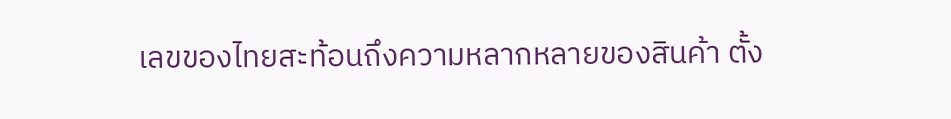เลขของไทยสะท้อนถึงความหลากหลายของสินค้า ตั้ง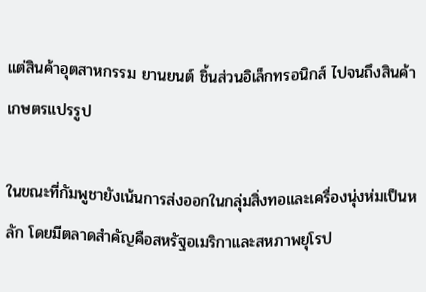แต่สินค้าอุตสาหกรรม ยานยนต์ ชิ้นส่วนอิเล็กทรอนิกส์ ไปจนถึงสินค้าเกษตรแปรรูป

ในขณะที่กัมพูชายังเน้นการส่งออกในกลุ่มสิ่งทอและเครื่องนุ่งห่มเป็นหลัก โดยมีตลาดสำคัญคือสหรัฐอเมริกาและสหภาพยุโรป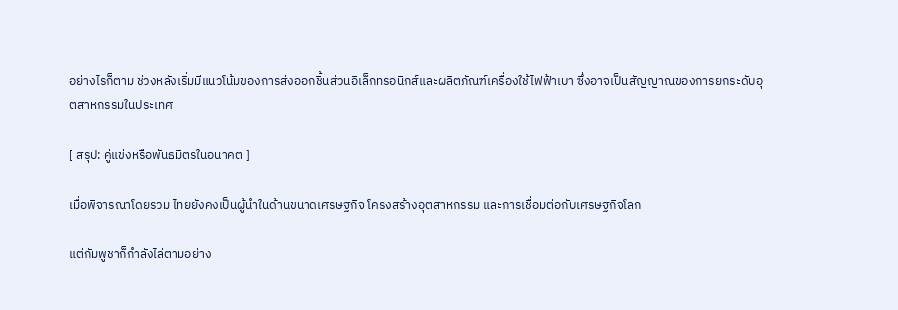อย่างไรก็ตาม ช่วงหลังเริ่มมีแนวโน้มของการส่งออกชิ้นส่วนอิเล็กทรอนิกส์และผลิตภัณฑ์เครื่องใช้ไฟฟ้าเบา ซึ่งอาจเป็นสัญญาณของการยกระดับอุตสาหกรรมในประเทศ

[ สรุป: คู่แข่งหรือพันธมิตรในอนาคต ]

เมื่อพิจารณาโดยรวม ไทยยังคงเป็นผู้นำในด้านขนาดเศรษฐกิจ โครงสร้างอุตสาหกรรม และการเชื่อมต่อกับเศรษฐกิจโลก

แต่กัมพูชาก็กำลังไล่ตามอย่าง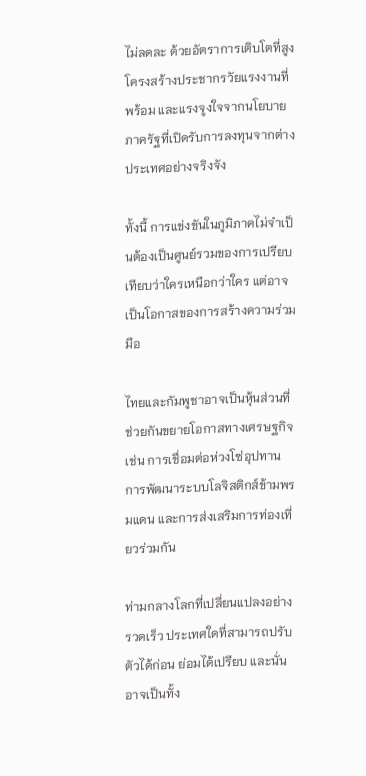ไม่ลดละ ด้วยอัตราการเติบโตที่สูง โครงสร้างประชากรวัยแรงงานที่พร้อม และแรงจูงใจจากนโยบายภาครัฐที่เปิดรับการลงทุนจากต่างประเทศอย่างจริงจัง

ทั้งนี้ การแข่งขันในภูมิภาคไม่จำเป็นต้องเป็นศูนย์รวมของการเปรียบเทียบว่าใครเหนือกว่าใคร แต่อาจเป็นโอกาสของการสร้างความร่วมมือ

ไทยและกัมพูชาอาจเป็นหุ้นส่วนที่ช่วยกันขยายโอกาสทางเศรษฐกิจ เช่น การเชื่อมต่อห่วงโซ่อุปทาน การพัฒนาระบบโลจิสติกส์ข้ามพรมแดน และการส่งเสริมการท่องเที่ยวร่วมกัน

ท่ามกลางโลกที่เปลี่ยนแปลงอย่างรวดเร็ว ประเทศใดที่สามารถปรับตัวได้ก่อน ย่อมได้เปรียบ และนั่นอาจเป็นทั้ง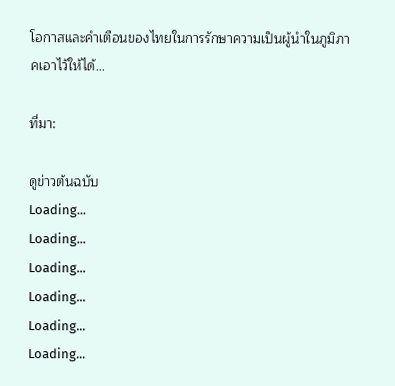โอกาสและคำเตือนของไทยในการรักษาความเป็นผู้นำในภูมิภาคเอาไว้ให้ได้…

ที่มา:

ดูข่าวต้นฉบับ
Loading...
Loading...
Loading...
Loading...
Loading...
Loading...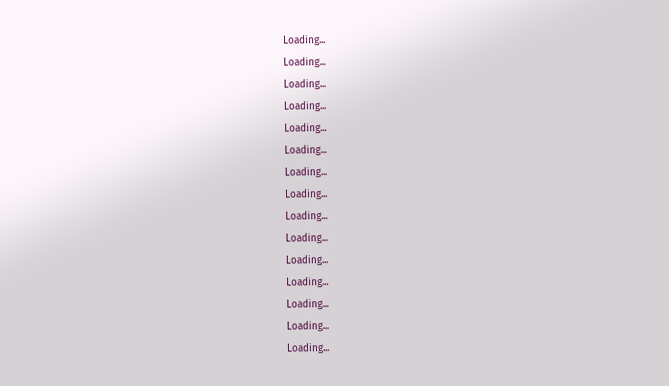Loading...
Loading...
Loading...
Loading...
Loading...
Loading...
Loading...
Loading...
Loading...
Loading...
Loading...
Loading...
Loading...
Loading...
Loading...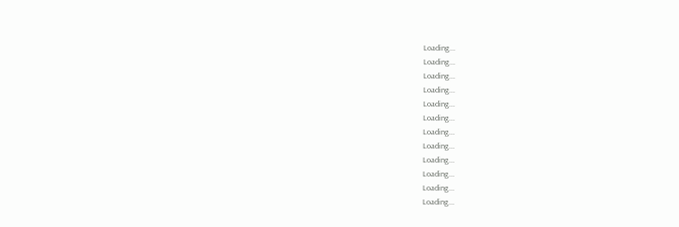Loading...
Loading...
Loading...
Loading...
Loading...
Loading...
Loading...
Loading...
Loading...
Loading...
Loading...
Loading...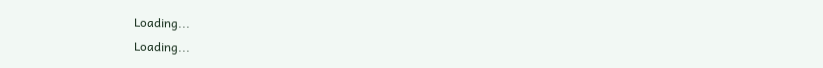Loading...
Loading...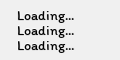Loading...
Loading...
Loading...